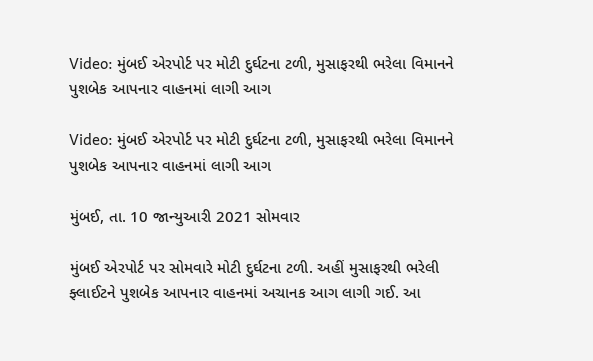Video: મુંબઈ એરપોર્ટ પર મોટી દુર્ઘટના ટળી, મુસાફરથી ભરેલા વિમાનને પુશબેક આપનાર વાહનમાં લાગી આગ

Video: મુંબઈ એરપોર્ટ પર મોટી દુર્ઘટના ટળી, મુસાફરથી ભરેલા વિમાનને પુશબેક આપનાર વાહનમાં લાગી આગ

મુંબઈ, તા. 10 જાન્યુઆરી 2021 સોમવાર

મુંબઈ એરપોર્ટ પર સોમવારે મોટી દુર્ઘટના ટળી. અહીં મુસાફરથી ભરેલી ફ્લાઈટને પુશબેક આપનાર વાહનમાં અચાનક આગ લાગી ગઈ. આ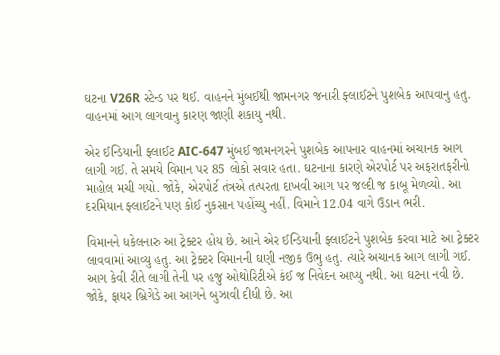ઘટના V26R સ્ટેન્ડ પર થઈ. વાહનને મુંબઈથી જામનગર જનારી ફ્લાઈટને પુશબેક આપવાનુ હતુ. વાહનમાં આગ લાગવાનુ કારણ જાણી શકાયુ નથી.

એર ઈન્ડિયાની ફ્લાઈટ AIC-647 મુંબઈ જામનગરને પુશબેક આપનાર વાહનમાં અચાનક આગ લાગી ગઈ. તે સમયે વિમાન પર 85 લોકો સવાર હતા. ઘટનાના કારણે એરપોર્ટ પર અફરાતફરીનો માહોલ મચી ગયો. જોકે, એરપોર્ટ તંત્રએ તત્પરતા દાખવી આગ પર જલ્દી જ કાબૂ મેળવ્યો. આ દરમિયાન ફ્લાઈટને પણ કોઈ નુકસાન પહોંચ્યુ નહીં. વિમાને 12.04 વાગે ઉડાન ભરી.

વિમાનને ધકેલનારુ આ ટ્રેક્ટર હોય છે. આને એર ઈન્ડિયાની ફ્લાઈટને પુશબેક કરવા માટે આ ટ્રેક્ટર લાવવામાં આવ્યુ હતુ. આ ટ્રેક્ટર વિમાનની ઘણી નજીક ઉભુ હતુ. ત્યારે અચાનક આગ લાગી ગઈ. આગ કેવી રીતે લાગી તેની પર હજુ ઓથોરિટીએ કંઈ જ નિવેદન આપ્યુ નથી. આ ઘટના નવી છે. જોકે, ફાયર બ્રિગેડે આ આગને બુઝાવી દીધી છે. આ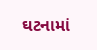ઘટનામાં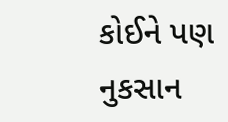કોઈને પણ નુકસાન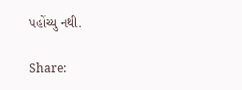પહોંચ્યુ નથી.

Share: